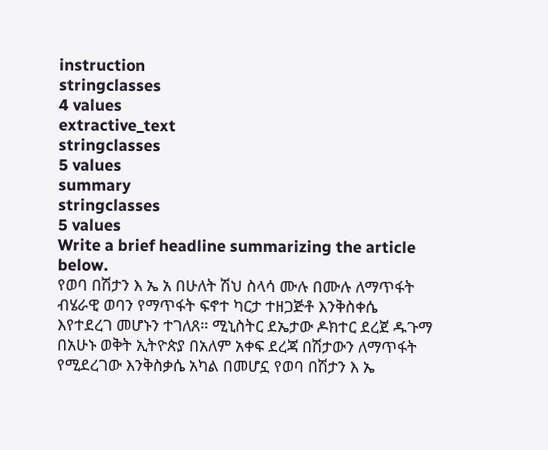instruction
stringclasses
4 values
extractive_text
stringclasses
5 values
summary
stringclasses
5 values
Write a brief headline summarizing the article below.
የወባ በሽታን እ ኤ አ በሁለት ሽህ ስላሳ ሙሉ በሙሉ ለማጥፋት ብሄራዊ ወባን የማጥፋት ፍኖተ ካርታ ተዘጋጅቶ እንቅስቀሴ እየተደረገ መሆኑን ተገለጸ። ሚኒስትር ደኤታው ዶክተር ደረጀ ዱጉማ በአሁኑ ወቅት ኢትዮጵያ በአለም አቀፍ ደረጃ በሽታውን ለማጥፋት የሚደረገው እንቅስቃሴ አካል በመሆኗ የወባ በሽታን እ ኤ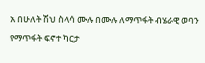አ በሁለት ሽህ ስላሳ ሙሉ በሙሉ ለማጥፋት ብሄራዊ ወባን የማጥፋት ፍኖተ ካርታ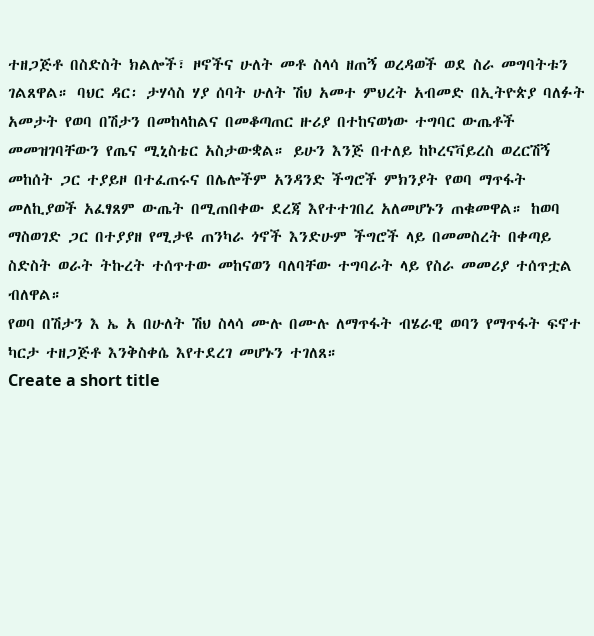ተዘጋጅቶ በስድስት ክልሎች፣ ዞኖችና ሁለት መቶ ስላሳ ዘጠኝ ወረዳወች ወደ ስራ መግባትቱን ገልጸዋል። ባህር ዳር፡ ታሃሳስ ሃያ ሰባት ሁለት ሽህ አመተ ምህረት አብመድ በኢትዮጵያ ባለፉት አመታት የወባ በሽታን በመከላከልና በመቆጣጠር ዙሪያ በተከናወነው ተግባር ውጤቶች መመዝገባቸውን የጤና ሚኒስቴር አስታውቋል። ይሁን እንጅ በተለይ ከኮረናቫይረስ ወረርሽኝ መከሰት ጋር ተያይዞ በተፈጠሩና በሌሎችም አንዳንድ ችግሮች ምክንያት የወባ ማጥፋት መለኪያወች አፈፃጸም ውጤት በሚጠበቀው ደረጃ እየተተገበረ አለመሆኑን ጠቁመዋል። ከወባ ማስወገድ ጋር በተያያዘ የሚታዩ ጠንካራ ጎኖች እንድሁም ችግሮች ላይ በመመስረት በቀጣይ ስድስት ወራት ትኩረት ተሰጥተው መከናወን ባለባቸው ተግባራት ላይ የስራ መመሪያ ተሰጥቷል ብለዋል።
የወባ በሽታን እ ኤ አ በሁለት ሽህ ስላሳ ሙሉ በሙሉ ለማጥፋት ብሄራዊ ወባን የማጥፋት ፍኖተ ካርታ ተዘጋጅቶ እንቅስቀሴ እየተደረገ መሆኑን ተገለጸ።
Create a short title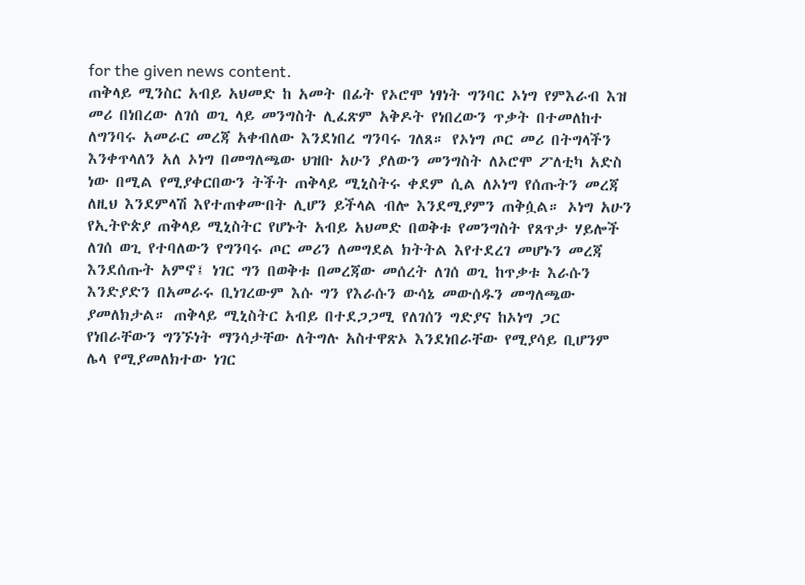for the given news content.
ጠቅላይ ሚንስር አብይ አህመድ ከ አመት በፊት የኦሮሞ ነፃነት ግንባር ኦነግ የምእራብ እዝ መሪ በነበረው ለገሰ ወጊ ላይ መንግስት ሊፈጽም አቅዶት የነበረውን ጥቃት በተመለከተ ለግንባሩ አመራር መረጃ አቀብለው እንደነበረ ግንባሩ ገለጸ። የኦነግ ጦር መሪ በትግላችን እንቀጥላለን አለ ኦነግ በመግለጫው ህዝቡ አሁን ያለውን መንግስት ለኦሮሞ ፖለቲካ አድስ ነው በሚል የሚያቀርበውን ትችት ጠቅላይ ሚኒስትሩ ቀደም ሲል ለኦነግ የሰጡትን መረጃ ለዚህ እንደምላሽ እየተጠቀሙበት ሊሆን ይችላል ብሎ እንደሚያምን ጠቅሷል። ኦነግ አሁን የኢትዮጵያ ጠቅላይ ሚኒስትር የሆኑት አብይ አህመድ በወቅቱ የመንግስት የጸጥታ ሃይሎች ለገሰ ወጊ የተባለውን የግንባሩ ጦር መሪን ለመግደል ክትትል እየተደረገ መሆኑን መረጃ እንደሰጡት አምኖ፤ ነገር ግን በወቅቱ በመረጃው መሰረት ለገሰ ወጊ ከጥቃቱ እራሱን እንድያድን በአመራሩ ቢነገረውም እሱ ግን የእራሱን ውሳኔ መውሰዱን መግለጫው ያመለክታል። ጠቅላይ ሚኒስትር አብይ በተደጋጋሚ የለገሰን ግድያና ከኦነግ ጋር የነበራቸውን ግንኙነት ማንሳታቸው ለትግሉ አስተዋጽኦ እንደነበራቸው የሚያሳይ ቢሆንም ሌላ የሚያመለክተው ነገር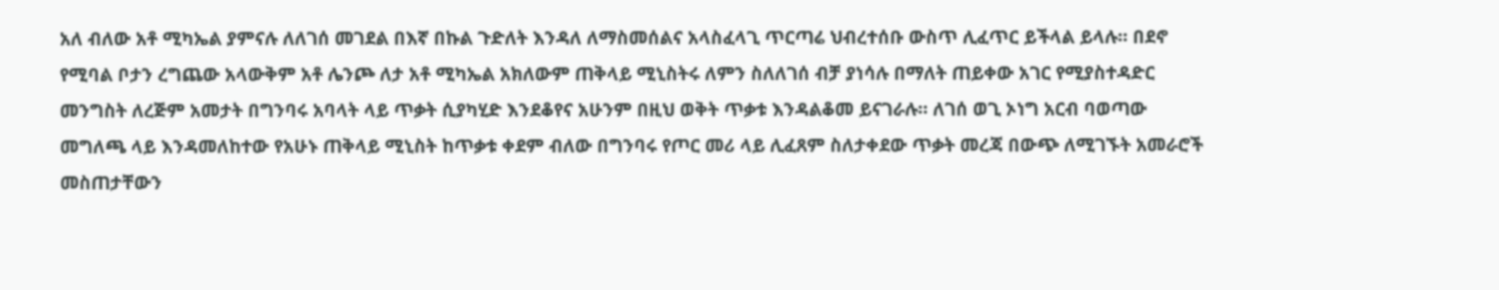አለ ብለው አቶ ሚካኤል ያምናሉ ለለገሰ መገደል በእኛ በኩል ጉድለት እንዳለ ለማስመሰልና አላስፈላጊ ጥርጣሬ ህብረተሰቡ ውስጥ ሊፈጥር ይችላል ይላሉ። በደኖ የሚባል ቦታን ረግጨው አላውቅም አቶ ሌንጮ ለታ አቶ ሚካኤል አክለውም ጠቅላይ ሚኒስትሩ ለምን ስለለገሰ ብቻ ያነሳሉ በማለት ጠይቀው አገር የሚያስተዳድር መንግስት ለረጅም አመታት በግንባሩ አባላት ላይ ጥቃት ሲያካሂድ እንደቆየና አሁንም በዚህ ወቅት ጥቃቱ እንዳልቆመ ይናገራሉ። ለገሰ ወጊ ኦነግ አርብ ባወጣው መግለጫ ላይ እንዳመለከተው የአሁኑ ጠቅላይ ሚኒስት ከጥቃቱ ቀደም ብለው በግንባሩ የጦር መሪ ላይ ሊፈጸም ስለታቀደው ጥቃት መረጃ በውጭ ለሚገኙት አመራሮች መስጠታቸውን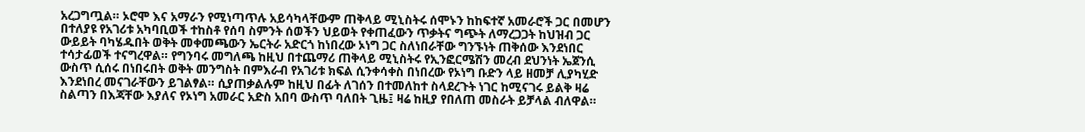አረጋግጧል። ኦሮሞ እና አማራን የሚነጣጥሉ አይሳካላቸውም ጠቅላይ ሚኒስትሩ ሰሞኑን ከከፍተኛ አመራሮች ጋር በመሆን በተለያዩ የአገሪቱ አካባቢወች ተከስቶ የሰባ ስምንት ሰወችን ህይወት የቀጠፈውን ጥቃትና ግጭት ለማረጋጋት ከህዝብ ጋር ውይይት ባካሄዱበት ወቅት መቀመጫውን ኤርትራ አድርጎ ከነበረው ኦነግ ጋር ስለነበራቸው ግንኙነት ጠቅሰው እንደነበር ተሳታፊወች ተናግረዋል። የግንባሩ መግለጫ ከዚህ በተጨማሪ ጠቅላይ ሚኒስትሩ የኢንፎርሜሽን መረብ ደህንነት ኤጀንሲ ውስጥ ሲሰሩ በነበሩበት ወቅት መንግስት በምእራብ የአገሪቱ ክፍል ሲንቀሳቀስ በነበረው የኦነግ ቡድን ላይ ዘመቻ ሊያካሂድ እንደነበረ መናገራቸውን ይገልፃል። ሲያጠቃልሉም ከዚህ በፊት ለገሰን በተመለከተ ስላደረጉት ነገር ከሚናገሩ ይልቅ ዛሬ ስልጣን በእጃቸው እያለና የኦነግ አመራር አድስ አበባ ውስጥ ባለበት ጊዜ፤ ዛሬ ከዚያ የበለጠ መስራት ይቻላል ብለዋል።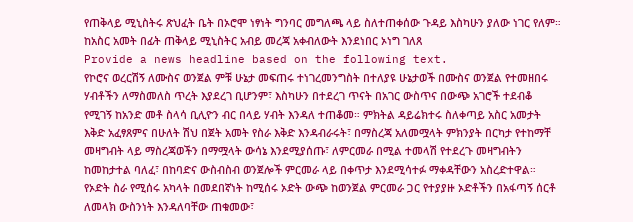የጠቅላይ ሚኒስትሩ ጽህፈት ቤት በኦሮሞ ነፃነት ግንባር መግለጫ ላይ ስለተጠቀሰው ጉዳይ እስካሁን ያለው ነገር የለም።
ከአስር አመት በፊት ጠቅላይ ሚኒስትር አብይ መረጃ አቀብለውት እንደነበር ኦነግ ገለጸ
Provide a news headline based on the following text.
የኮሮና ወረርሽኝ ለሙስና ወንጀል ምቹ ሁኔታ መፍጠሩ ተነገረመንግስት በተለያዩ ሁኔታወች በሙስና ወንጀል የተመዘበሩ ሃብቶችን ለማስመለስ ጥረት እያደረገ ቢሆንም፣ እስካሁን በተደረገ ጥናት በአገር ውስጥና በውጭ አገሮች ተደብቆ የሚገኝ ከአንድ መቶ ስላሳ ቢሊዮን ብር በላይ ሃብት እንዳለ ተጠቆመ። ምክትል ዳይሬክተሩ ስለቀጣይ አስር አመታት እቅድ አፈፃጸምና በሁለት ሽህ በጀት አመት የስራ እቅድ እንዳብራሩት፣ በማስረጃ አለመሟላት ምክንያት በርካታ የተከማቸ መዛግብት ላይ ማስረጃወችን በማሟላት ውሳኔ እንደሚያሰጡ፣ ለምርመራ በሚል ተመላሽ የተደረጉ መዛግብትን ከመከታተል ባለፈ፣ በከባድና ውስብስብ ወንጀሎች ምርመራ ላይ በቀጥታ እንደሚሳተፉ ማቀዳቸውን አስረድተዋል። የኦድት ስራ የሚሰሩ አካላት በመደበኛነት ከሚሰሩ ኦድት ውጭ ከወንጀል ምርመራ ጋር የተያያዙ ኦድቶችን በአፋጣኝ ሰርቶ ለመላክ ውስንነት እንዳለባቸው ጠቁመው፣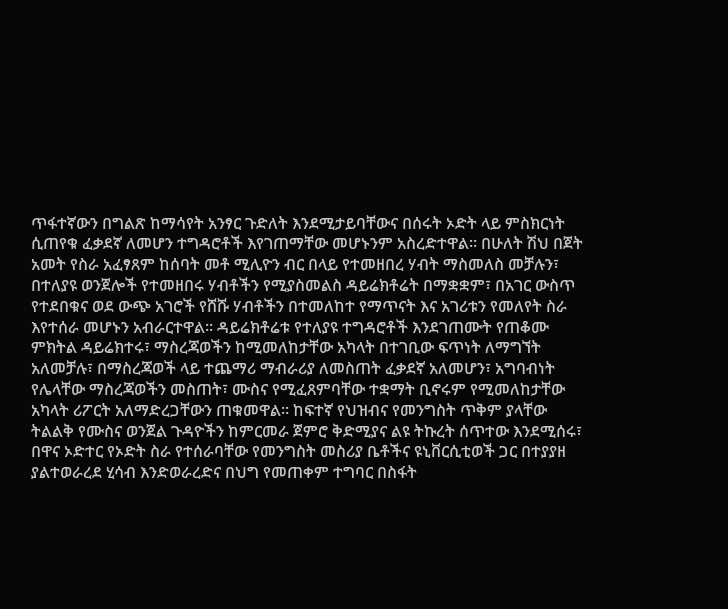ጥፋተኛውን በግልጽ ከማሳየት አንፃር ጉድለት እንደሚታይባቸውና በሰሩት ኦድት ላይ ምስክርነት ሲጠየቁ ፈቃደኛ ለመሆን ተግዳሮቶች እየገጠማቸው መሆኑንም አስረድተዋል። በሁለት ሽህ በጀት አመት የስራ አፈፃጸም ከሰባት መቶ ሚሊዮን ብር በላይ የተመዘበረ ሃብት ማስመለስ መቻሉን፣ በተለያዩ ወንጀሎች የተመዘበሩ ሃብቶችን የሚያስመልስ ዳይሬክቶሬት በማቋቋም፣ በአገር ውስጥ የተደበቁና ወደ ውጭ አገሮች የሸሹ ሃብቶችን በተመለከተ የማጥናት እና አገሪቱን የመለየት ስራ እየተሰራ መሆኑን አብራርተዋል። ዳይሬክቶሬቱ የተለያዩ ተግዳሮቶች እንደገጠሙት የጠቆሙ ምክትል ዳይሬክተሩ፣ ማስረጃወችን ከሚመለከታቸው አካላት በተገቢው ፍጥነት ለማግኘት አለመቻሉ፣ በማስረጃወች ላይ ተጨማሪ ማብራሪያ ለመስጠት ፈቃደኛ አለመሆን፣ አግባብነት የሌላቸው ማስረጃወችን መስጠት፣ ሙስና የሚፈጸምባቸው ተቋማት ቢኖሩም የሚመለከታቸው አካላት ሪፖርት አለማድረጋቸውን ጠቁመዋል። ከፍተኛ የህዝብና የመንግስት ጥቅም ያላቸው ትልልቅ የሙስና ወንጀል ጉዳዮችን ከምርመራ ጀምሮ ቅድሚያና ልዩ ትኩረት ሰጥተው እንደሚሰሩ፣ በዋና ኦድተር የኦድት ስራ የተሰራባቸው የመንግስት መስሪያ ቤቶችና ዩኒቨርሲቲወች ጋር በተያያዘ ያልተወራረደ ሂሳብ እንድወራረድና በህግ የመጠቀም ተግባር በስፋት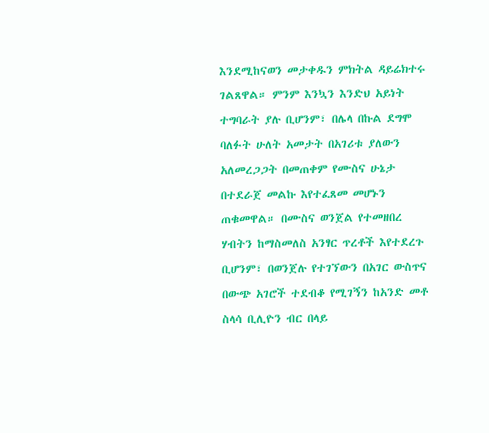እንደሚከናወን መታቀዱን ምክትል ዳይሬክተሩ ገልጸዋል። ምንም እንኳን እንድህ አይነት ተግባራት ያሉ ቢሆንም፣ በሌላ በኩል ደግሞ ባለፉት ሁለት አመታት በአገሪቱ ያለውን አለመረጋጋት በመጠቀም የሙስና ሁኔታ በተደራጀ መልኩ እየተፈጸመ መሆኑን ጠቁመዋል። በሙስና ወንጀል የተመዘበረ ሃብትን ከማስመለስ አንፃር ጥረቶች እየተደረጉ ቢሆንም፣ በወንጀሉ የተገኘውን በአገር ውስጥና በውጭ አገሮች ተደብቆ የሚገኝን ከአንድ መቶ ስላሳ ቢሊዮን ብር በላይ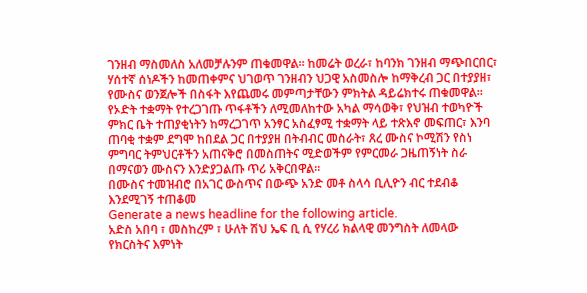ገንዘብ ማስመለስ አለመቻሉንም ጠቁመዋል። ከመሬት ወረራ፣ ከባንክ ገንዘብ ማጭበርበር፣ ሃሰተኛ ሰነዶችን ከመጠቀምና ህገወጥ ገንዘብን ህጋዊ አስመስሎ ከማቅረብ ጋር በተያያዘ፣ የሙስና ወንጀሎች በስፋት እየጨመሩ መምጣታቸውን ምክትል ዳይሬክተሩ ጠቁመዋል። የኦድት ተቋማት የተረጋገጡ ጥፋቶችን ለሚመለከተው አካል ማሳወቅ፣ የህዝብ ተወካዮች ምክር ቤት ተጠያቂነትን ከማረጋገጥ አንፃር አስፈፃሚ ተቋማት ላይ ተጽእኖ መፍጠር፣ እንባ ጠባቂ ተቋም ደግሞ ከበደል ጋር በተያያዘ በትብብር መስራት፣ ጸረ ሙስና ኮሚሽን የስነ ምግባር ትምህርቶችን አጠናቅሮ በመስጠትና ሚድወችም የምርመራ ጋዜጠኝነት ስራ በማናወን ሙስናን እንድያጋልጡ ጥሪ አቅርበዋል።
በሙስና ተመዝብሮ በአገር ውስጥና በውጭ አንድ መቶ ስላሳ ቢሊዮን ብር ተደብቆ እንደሚገኝ ተጠቆመ
Generate a news headline for the following article.
አድስ አበባ ፣ መስከረም ፣ ሁለት ሽህ ኤፍ ቢ ሲ የሃረሪ ክልላዊ መንግስት ለመላው የክርስትና እምነት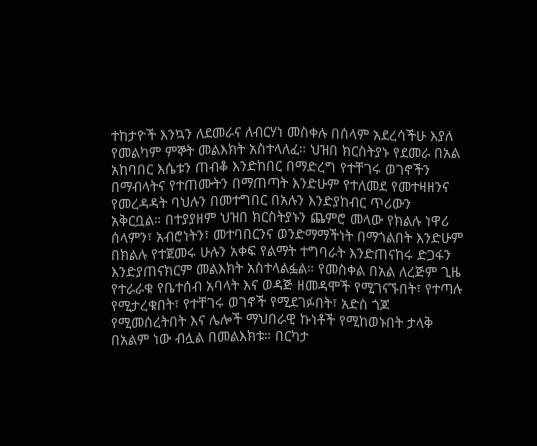ተከታዮች እንኳን ለደመራና ለብርሃነ መስቀሉ በሰላም አደረሳችሁ እያለ የመልካም ምኞት መልእክት አስተላለፈ። ህዝበ ክርስትያኑ የደመራ በአል አከባበር እሴቱን ጠብቆ እንድከበር በማድረግ የተቸገሩ ወገኖችን በማብላትና የተጠሙትን በማጠጣት እንድሁም የተለመደ የመተዛዘንና የመረዳዳት ባህሉን በመተግበር በአሉን እንድያከብር ጥሪውን አቅርቧል። በተያያዘም ህዝበ ክርስትያኑን ጨምሮ መላው የክልሉ ነዋሪ ሰላምን፣ አብሮነትን፣ መተባበርንና ወንድማማችነት በማጎልበት እንድሁም በክልሉ የተጀመሩ ሁሉን አቀፍ የልማት ተግባራት እንድጠናከሩ ድጋፋን እንድያጠናክርም መልእክት አስተላልፏል። የመስቀል በአል ለረጅም ጊዜ የተራራቁ የቤተሰብ አባላት እና ወዳጅ ዘመዳሞች የሚገናኙበት፣ የተጣሉ የሚታረቁበት፣ የተቸገሩ ወገኖች የሚደገፉበት፣ አድስ ጎጆ የሚመሰረትበት እና ሌሎች ማህበራዊ ኩነቶች የሚከወኑበት ታላቅ በአልም ነው ብሏል በመልእክቱ። በርካታ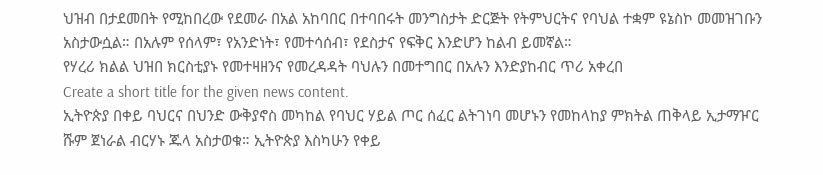ህዝብ በታደመበት የሚከበረው የደመራ በአል አከባበር በተባበሩት መንግስታት ድርጅት የትምህርትና የባህል ተቋም ዩኔስኮ መመዝገቡን አስታውሷል። በአሉም የሰላም፣ የአንድነት፣ የመተሳሰብ፣ የደስታና የፍቅር እንድሆን ከልብ ይመኛል።
የሃረሪ ክልል ህዝበ ክርስቲያኑ የመተዛዘንና የመረዳዳት ባህሉን በመተግበር በአሉን እንድያከብር ጥሪ አቀረበ
Create a short title for the given news content.
ኢትዮጵያ በቀይ ባህርና በህንድ ውቅያኖስ መካከል የባህር ሃይል ጦር ሰፈር ልትገነባ መሆኑን የመከላከያ ምክትል ጠቅላይ ኢታማዦር ሹም ጀነራል ብርሃኑ ጁላ አስታወቁ። ኢትዮጵያ እስካሁን የቀይ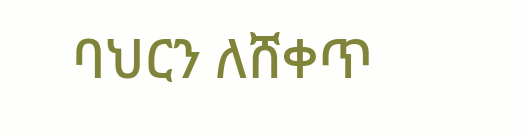ባህርን ለሸቀጥ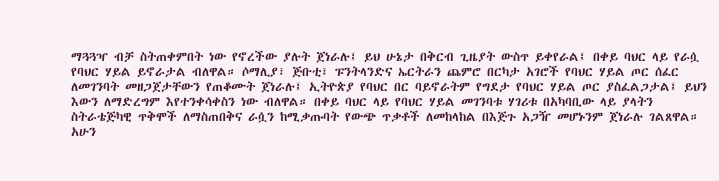ማጓጓዣ ብቻ ስትጠቀምበት ነው የኖረችው ያሉት ጀነራሉ፤ ይህ ሁኔታ በቅርብ ጊዜያት ውስጥ ይቀየራል፤ በቀይ ባህር ላይ የራሷ የባህር ሃይል ይኖራታል ብለዋል። ሶማሊያ፣ ጅቡቲ፣ ፑንትላንድና ኤርትራን ጨምሮ በርካታ አገሮች የባህር ሃይል ጦር ሰፈር ለመገንባት መዘጋጀታቸውን የጠቆሙት ጀነራሉ፤ ኢትዮጵያ የባህር በር ባይኖራትም የግደታ የባህር ሃይል ጦር ያስፈልጋታል፤ ይህን እውን ለማድረግም እየተንቀሳቀስን ነው ብለዋል። በቀይ ባህር ላይ የባህር ሃይል መገንባቱ ሃገሪቱ በአካባቢው ላይ ያላትን ስትራቴጅካዊ ጥቅሞች ለማስጠበቅና ራሷን ከሚቃጡባት የውጭ ጥቃቶች ለመከላከል በእጅጉ አጋዥ መሆኑንም ጀነራሉ ገልጸዋል። አሁን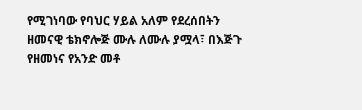የሚገነባው የባህር ሃይል አለም የደረሰበትን ዘመናዊ ቴክኖሎጅ ሙሉ ለሙሉ ያሟላ፣ በእጅጉ የዘመነና የአንድ መቶ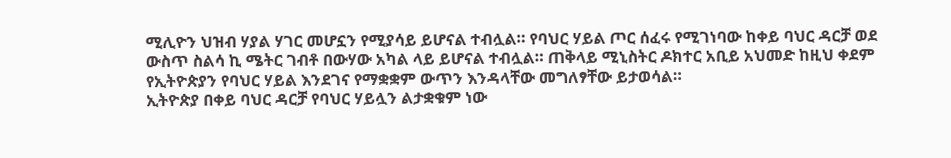ሚሊዮን ህዝብ ሃያል ሃገር መሆኗን የሚያሳይ ይሆናል ተብሏል። የባህር ሃይል ጦር ሰፈሩ የሚገነባው ከቀይ ባህር ዳርቻ ወደ ውስጥ ስልሳ ኪ ሜትር ገብቶ በውሃው አካል ላይ ይሆናል ተብሏል። ጠቅላይ ሚኒስትር ዶክተር አቢይ አህመድ ከዚህ ቀደም የኢትዮጵያን የባህር ሃይል እንደገና የማቋቋም ውጥን እንዳላቸው መግለፃቸው ይታወሳል።
ኢትዮጵያ በቀይ ባህር ዳርቻ የባህር ሃይሏን ልታቋቁም ነው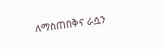ለማስጠበቅና ራሷን